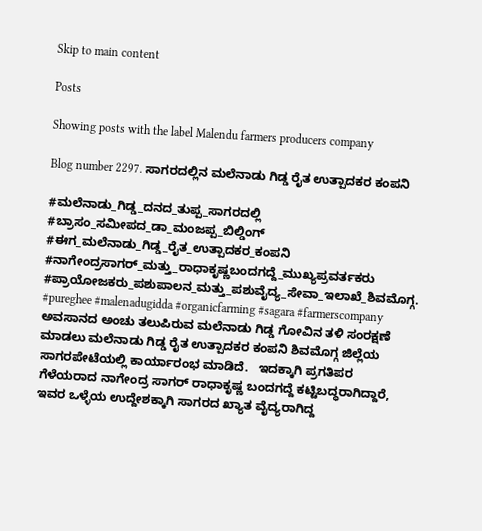Skip to main content

Posts

Showing posts with the label Malendu farmers producers company

Blog number 2297. ಸಾಗರದಲ್ಲಿನ ಮಲೆನಾಡು ಗಿಡ್ಡ ರೈತ ಉತ್ಪಾದಕರ ಕಂಪನಿ

#ಮಲೆನಾಡು_ಗಿಡ್ಡ_ದನದ_ತುಪ್ಪ_ಸಾಗರದಲ್ಲಿ #ಬ್ರಾಸಂ_ಸಮೀಪದ_ಡಾ_ಮಂಜಪ್ಪ_ಬಿಲ್ಡಿಂಗ್ #ಈಗ_ಮಲೆನಾಡು_ಗಿಡ್ಡ_ರೈತ_ಉತ್ಪಾದಕರ_ಕಂಪನಿ #ನಾಗೇಂದ್ರಸಾಗರ್_ಮತ್ತು_ರಾಧಾಕೃಷ್ಣಬಂದಗದ್ದೆ_ಮುಖ್ಯಪ್ರವರ್ತಕರು #ಪ್ರಾಯೋಜಕರು_ಪಶುಪಾಲನ_ಮತ್ತು_ಪಶುವೈದ್ಯ_ಸೇವಾ_ಇಲಾಖೆ_ಶಿವಮೊಗ್ಗ. #pureghee #malenadugidda #organicfarming #sagara #farmerscompany    ಅವಸಾನದ ಅಂಚು ತಲುಪಿರುವ ಮಲೆನಾಡು ಗಿಡ್ಡ ಗೋವಿನ ತಳಿ ಸಂರಕ್ಷಣೆ ಮಾಡಲು ಮಲೆನಾಡು ಗಿಡ್ಡ ರೈತ ಉತ್ಪಾದಕರ ಕಂಪನಿ ಶಿವಮೊಗ್ಗ ಜಿಲ್ಲೆಯ ಸಾಗರಪೇಟೆಯಲ್ಲಿ ಕಾರ್ಯಾರಂಭ ಮಾಡಿದೆ.   ಇದಕ್ಕಾಗಿ ಪ್ರಗತಿಪರ ಗೆಳೆಯರಾದ ನಾಗೇಂದ್ರ ಸಾಗರ್ ರಾಧಾಕೃಷ್ಣ ಬಂದಗದ್ದೆ ಕಟ್ಟಿಬದ್ಧರಾಗಿದ್ದಾರೆ, ಇವರ ಒಳ್ಳೆಯ ಉದ್ದೇಶಕ್ಕಾಗಿ ಸಾಗರದ ಖ್ಯಾತ ವೈದ್ಯರಾಗಿದ್ದ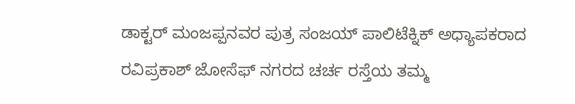ಡಾಕ್ಟರ್ ಮಂಜಪ್ಪನವರ ಪುತ್ರ ಸಂಜಯ್ ಪಾಲಿಟೆಕ್ನಿಕ್ ಅಧ್ಯಾಪಕರಾದ ರವಿಪ್ರಕಾಶ್ ಜೋಸೆಫ್ ನಗರದ ಚರ್ಚ ರಸ್ತೆಯ ತಮ್ಮ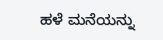ಹಳೆ ಮನೆಯನ್ನು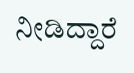ನೀಡಿದ್ದಾರೆ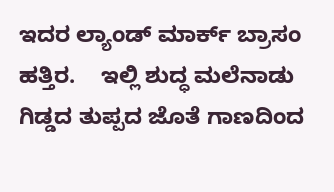ಇದರ ಲ್ಯಾಂಡ್ ಮಾರ್ಕ್ ಬ್ರಾಸಂ ಹತ್ತಿರ.    ಇಲ್ಲಿ ಶುದ್ಧ ಮಲೆನಾಡು ಗಿಡ್ಡದ ತುಪ್ಪದ ಜೊತೆ ಗಾಣದಿಂದ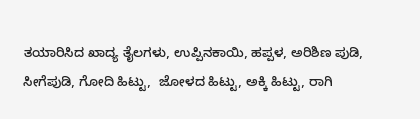ತಯಾರಿಸಿದ ಖಾದ್ಯ ತೈಲಗಳು, ಉಪ್ಪಿನಕಾಯಿ, ಹಪ್ಪಳ, ಅರಿಶಿಣ ಪುಡಿ, ಸೀಗೆಪುಡಿ, ಗೋದಿ ಹಿಟ್ಟು,  ಜೋಳದ ಹಿಟ್ಟು, ಅಕ್ಕಿ ಹಿಟ್ಟು, ರಾಗಿ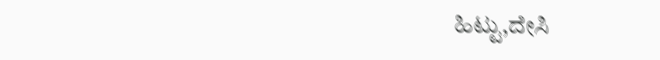ಹಿಟ್ಟು,ದೇಸಿ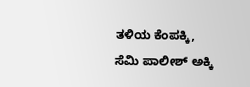ತಳಿಯ ಕೆಂಪಕ್ಕಿ, ಸೆಮಿ ಪಾಲೀಶ್ ಅಕ್ಕಿ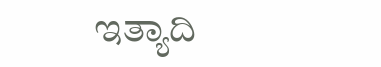ಇತ್ಯಾದಿ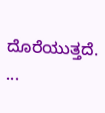ದೊರೆಯುತ್ತದೆ.     ...